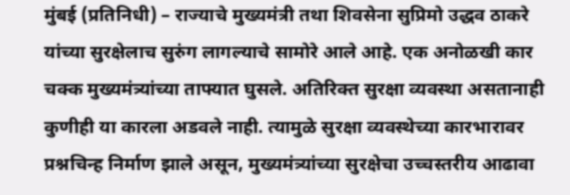मुंबई (प्रतिनिधी) – राज्याचे मुख्यमंत्री तथा शिवसेना सुप्रिमो उद्धव ठाकरे यांच्या सुरक्षेलाच सुरुंग लागल्याचे सामोरे आले आहे. एक अनोळखी कार चक्क मुख्यमंत्र्यांच्या ताफ्यात घुसले. अतिरिक्त सुरक्षा व्यवस्था असतानाही कुणीही या कारला अडवले नाही. त्यामुळे सुरक्षा व्यवस्थेच्या कारभारावर प्रश्नचिन्ह निर्माण झाले असून, मुख्यमंत्र्यांच्या सुरक्षेचा उच्चस्तरीय आढावा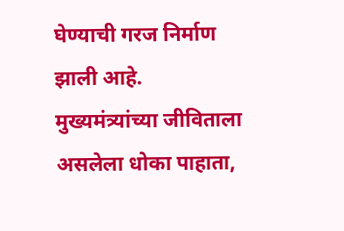घेण्याची गरज निर्माण झाली आहे. मुख्यमंत्र्यांच्या जीविताला असलेला धोका पाहाता,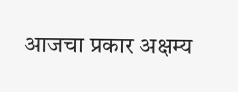आजचा प्रकार अक्षम्य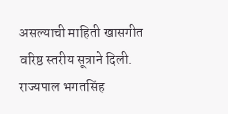असल्याची माहिती खासगीत वरिष्ठ स्तरीय सूत्राने दिली.
राज्यपाल भगतसिंह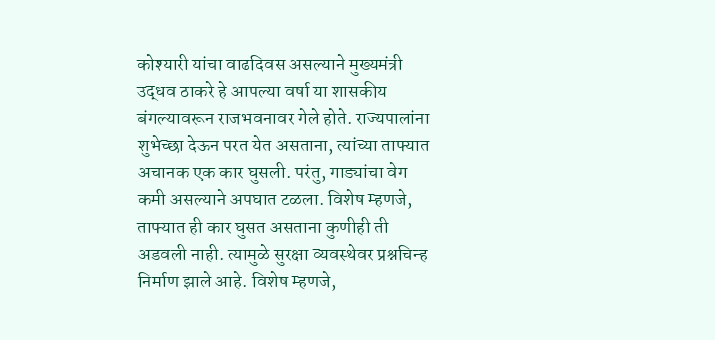कोश्यारी यांचा वाढदिवस असल्याने मुख्यमंत्री उद्धव ठाकरे हे आपल्या वर्षा या शासकीय बंगल्यावरून राजभवनावर गेले होते. राज्यपालांना शुभेच्छा देऊन परत येत असताना, त्यांच्या ताफ्यात अचानक एक कार घुसली. परंतु, गाड्यांचा वेग कमी असल्याने अपघात टळला. विशेष म्हणजे, ताफ्यात ही कार घुसत असताना कुणीही ती अडवली नाही. त्यामुळे सुरक्षा व्यवस्थेवर प्रश्नचिन्ह निर्माण झाले आहे. विशेष म्हणजे,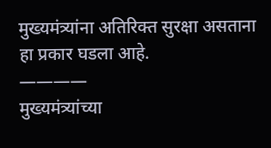मुख्यमंत्र्यांना अतिरिक्त सुरक्षा असताना हा प्रकार घडला आहे.
————
मुख्यमंत्र्यांच्या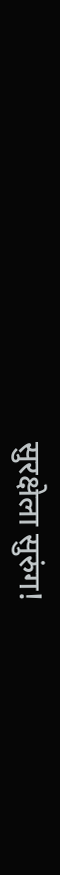सुरक्षेला सुरुंग!